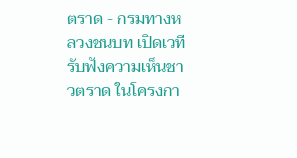ตราด - กรมทางหลวงชนบท เปิดเวทีรับฟังความเห็นชาวตราด ในโครงกา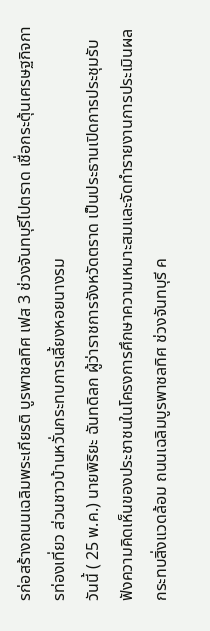รก่อสร้างถนนเฉลิมพระเกียรติ บูรพาชลทิศ เฟส 3 ช่วงจันทบุรีไปตราด เชื่อกระตุ้นเศรษฐกิจการท่องเที่ยว ส่วนชาวบ้านหวั่นกระทบการเลี้ยงหอยนางรม
วันนี้ ( 25 พ.ค.) นายพิริยะ ฉันทดิลก ผู้ว่าราชการจังหวัดตราด เป็นประธานเปิดการประชุมรับฟังความคิดเห็นของประชาชนในโครงการศึกษาความเหมาะสมและจัดทำรายงานการประเมินผลกระทบสิ่งแวดล้อม ถนนเฉลิมบูรพาชลทิศ ช่วงจันทบุรี ค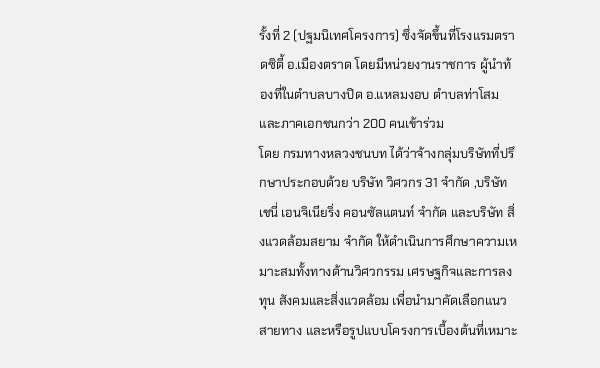รั้งที่ 2 (ปฐมนิเทศโครงการ) ซึ่งจัดขึ้นที่โรงแรมตราดซิตี้ อ.เมืองตราด โดยมีหน่วยงานราชการ ผู้นำท้องที่ในตำบลบางปิด อ.แหลมงอบ ตำบลท่าโสม และภาคเอกชนกว่า 200 คนเข้าร่วม
โดย กรมทางหลวงชนบท ได้ว่าจ้างกลุ่มบริษัทที่ปรึกษาประกอบด้วย บริษัท วิศวกร 31 จำกัด ,บริษัท เชนี่ เอนจิเนียริ่ง คอนซัลแตนท์ จำกัด และบริษัท สิ่งแวดล้อมสยาม จำกัด ให้ดำเนินการศึกษาความเหมาะสมทั้งทางด้านวิศวกรรม เศรษฐกิจและการลงทุน สังคมและสิ่งแวดล้อม เพื่อนำมาคัดเลือกแนวสายทาง และหรือรูปแบบโครงการเบื้องต้นที่เหมาะ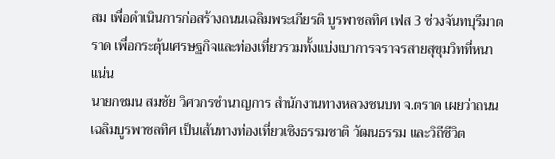สม เพื่อดำเนินการก่อสร้างถนนเฉลิมพระเกียรติ บูรพาชลทิศ เฟส 3 ช่วงจันทบุรีมาตราด เพื่อกระตุ้นเศรษฐกิจและท่องเที่ยวรวมทั้งแบ่งเบาการจราจรสายสุขุมวิทที่หนาแน่น
นายกชมน สมชัย วิศวกรชำนาญการ สำนักงานทางหลวงชนบท จ.ตราด เผยว่าถนนเฉลิมบูรพาชลทิศ เป็นเส้นทางท่องเที่ยวเชิงธรรมชาติ วัฒนธรรม และวิถีชีวิต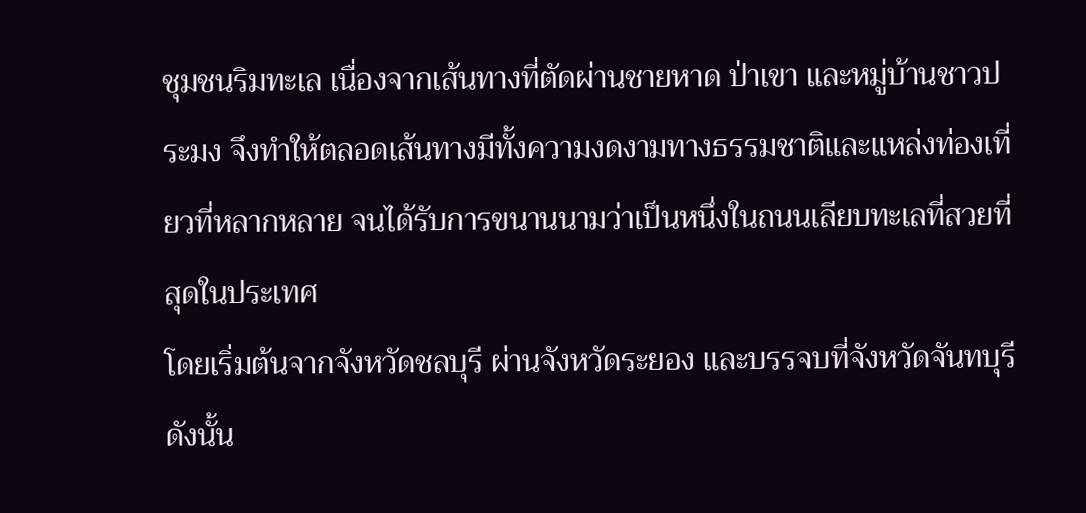ชุมชนริมทะเล เนื่องจากเส้นทางที่ตัดผ่านชายหาด ป่าเขา และหมู่บ้านชาวประมง จึงทำให้ตลอดเส้นทางมีทั้งความงดงามทางธรรมชาติและแหล่งท่องเที่ยวที่หลากหลาย จนได้รับการขนานนามว่าเป็นหนึ่งในถนนเลียบทะเลที่สวยที่สุดในประเทศ
โดยเริ่มต้นจากจังหวัดชลบุรี ผ่านจังหวัดระยอง และบรรจบที่จังหวัดจันทบุรี ดังนั้น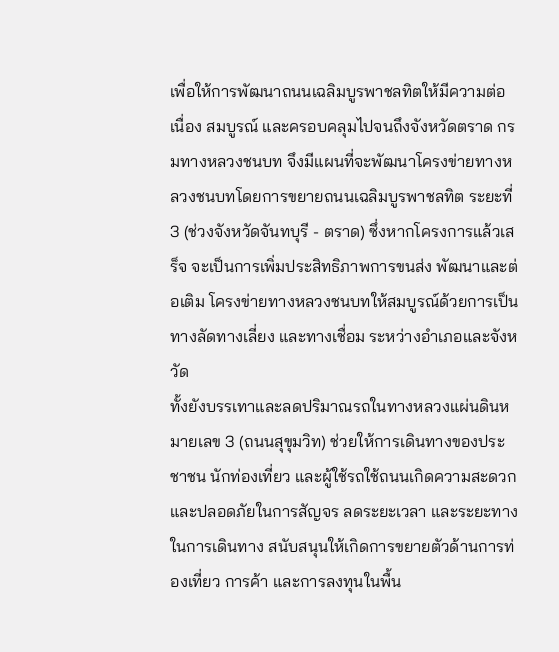เพื่อให้การพัฒนาถนนเฉลิมบูรพาชลทิตให้มีความต่อเนื่อง สมบูรณ์ และครอบคลุมไปจนถึงจังหวัดตราด กรมทางหลวงชนบท จึงมีแผนที่จะพัฒนาโครงข่ายทางหลวงชนบทโดยการขยายถนนเฉลิมบูรพาชลทิต ระยะที่ 3 (ช่วงจังหวัดจันทบุรี - ตราด) ซึ่งหากโครงการแล้วเสร็จ จะเป็นการเพิ่มประสิทธิภาพการขนส่ง พัฒนาและต่อเติม โครงข่ายทางหลวงชนบทให้สมบูรณ์ด้วยการเป็นทางลัดทางเลี่ยง และทางเชื่อม ระหว่างอำเภอและจังหวัด
ทั้งยังบรรเทาและลดปริมาณรถในทางหลวงแผ่นดินหมายเลข 3 (ถนนสุขุมวิท) ช่วยให้การเดินทางของประชาชน นักท่องเที่ยว และผู้ใช้รถใช้ถนนเกิดความสะดวกและปลอดภัยในการสัญจร ลดระยะเวลา และระยะทางในการเดินทาง สนับสนุนให้เกิดการขยายตัวด้านการท่องเที่ยว การค้า และการลงทุนในพื้น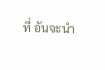ที่ อันจะนำ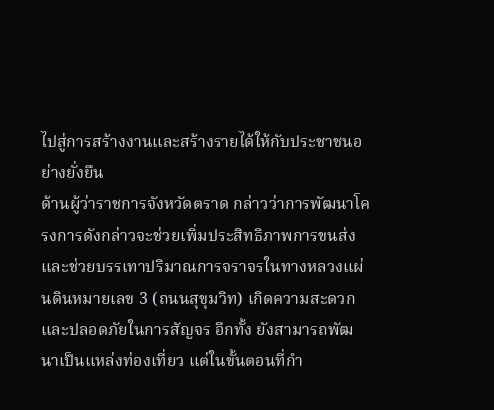ไปสู่การสร้างงานและสร้างรายได้ให้กับประชาชนอย่างยั่งยืน
ด้านผู้ว่าราชการจังหวัดตราด กล่าวว่าการพัฒนาโครงการดังกล่าวจะช่วยเพิ่มประสิทธิภาพการขนส่ง และช่วยบรรเทาปริมาณการจราจรในทางหลวงแผ่นดินหมายเลข 3 (ถนนสุขุมวิท) เกิดความสะดวกและปลอดภัยในการสัญจร อีกทั้ง ยังสามารถพัฒนาเป็นแหล่งท่องเที่ยว แต่ในขั้นตอนที่กำ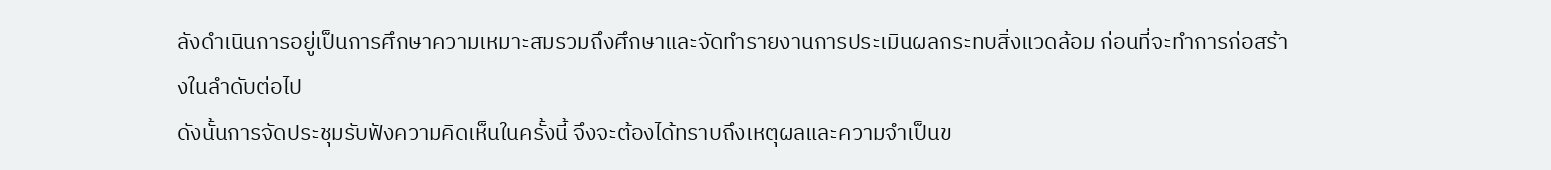ลังดำเนินการอยู่เป็นการศึกษาความเหมาะสมรวมถึงศึกษาและจัดทำรายงานการประเมินผลกระทบสิ่งแวดล้อม ก่อนที่จะทำการก่อสร้างในลำดับต่อไป
ดังนั้นการจัดประชุมรับฟังความคิดเห็นในครั้งนี้ จึงจะต้องได้ทราบถึงเหตุผลและความจำเป็นข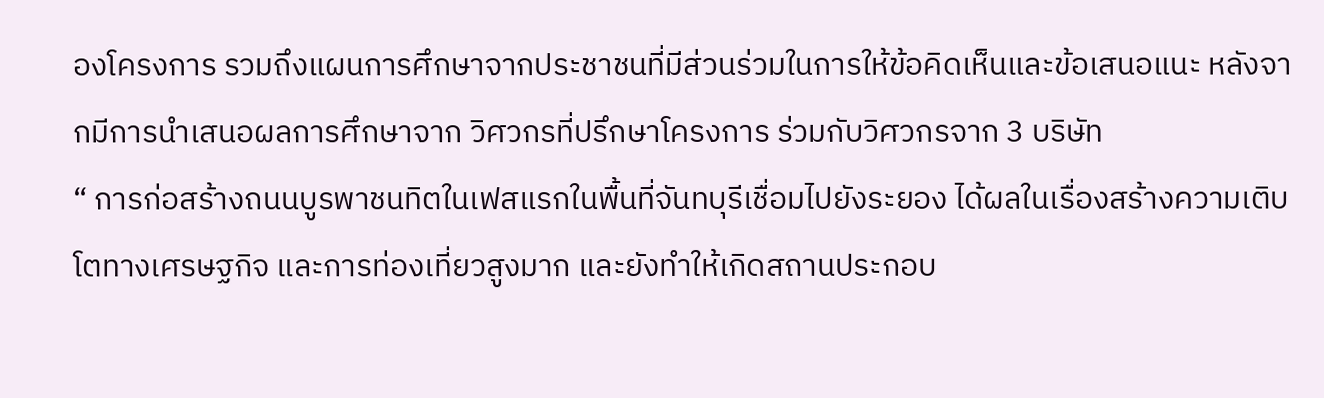องโครงการ รวมถึงแผนการศึกษาจากประชาชนที่มีส่วนร่วมในการให้ข้อคิดเห็นและข้อเสนอแนะ หลังจากมีการนำเสนอผลการศึกษาจาก วิศวกรที่ปรึกษาโครงการ ร่วมกับวิศวกรจาก 3 บริษัท
“ การก่อสร้างถนนบูรพาชนทิตในเฟสแรกในพื้นที่จันทบุรีเชื่อมไปยังระยอง ได้ผลในเรื่องสร้างความเติบโตทางเศรษฐกิจ และการท่องเที่ยวสูงมาก และยังทำให้เกิดสถานประกอบ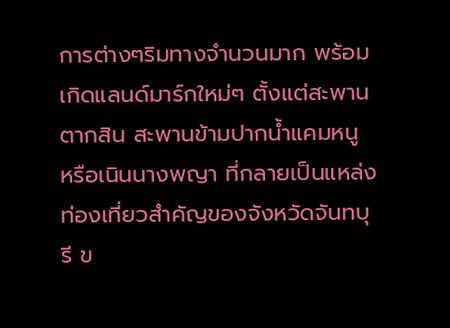การต่างๆริมทางจำนวนมาก พร้อมเกิดแลนด์มาร์กใหม่ๆ ตั้งแต่สะพานตากสิน สะพานข้ามปากน้ำแคมหนู หรือเนินนางพญา ที่กลายเป็นแหล่งท่องเที่ยวสำคัญของจังหวัดจันทบุรี ข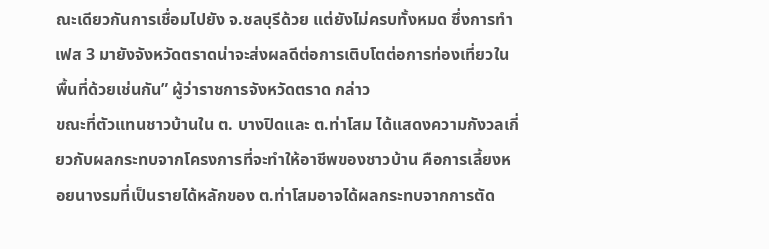ณะเดียวกันการเชื่อมไปยัง จ.ชลบุรีด้วย แต่ยังไม่ครบทั้งหมด ซึ่งการทำเฟส 3 มายังจังหวัดตราดน่าจะส่งผลดีต่อการเติบโตต่อการท่องเที่ยวในพื้นที่ด้วยเช่นกัน” ผู้ว่าราชการจังหวัดตราด กล่าว
ขณะที่ตัวแทนชาวบ้านใน ต. บางปิดและ ต.ท่าโสม ได้แสดงความกังวลเกี่ยวกับผลกระทบจากโครงการที่จะทำให้อาชีพของชาวบ้าน คือการเลี้ยงหอยนางรมที่เป็นรายได้หลักของ ต.ท่าโสมอาจได้ผลกระทบจากการตัด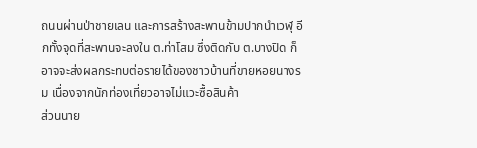ถนนผ่านป่าชายเลน และการสร้างสะพานข้ามปากนำเวฬุ อีกทั้งจุดที่สะพานจะลงใน ต.ท่าโสม ซึ่งติดกับ ต.บางปิด ก็อาจจะส่งผลกระทบต่อรายได้ของชาวบ้านที่ขายหอยนางรม เนื่องจากนักท่องเที่ยวอาจไม่แวะซื้อสินค้า
ส่วนนาย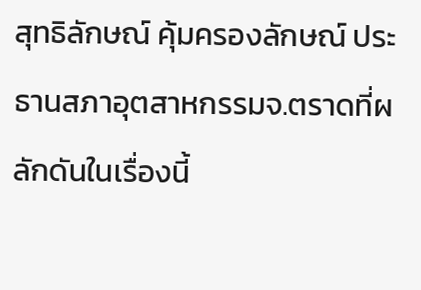สุทธิลักษณ์ คุ้มครองลักษณ์ ประธานสภาอุตสาหกรรมจ.ตราดที่ผลักดันในเรื่องนี้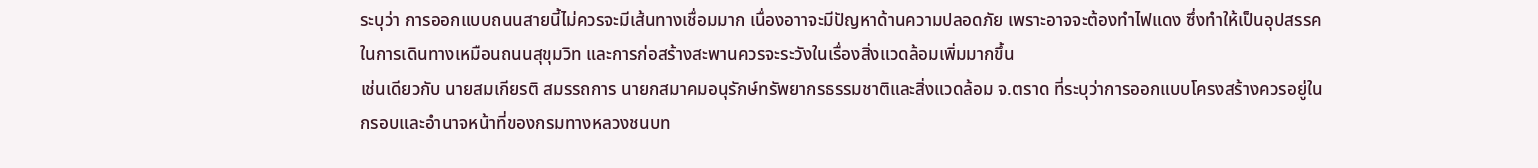ระบุว่า การออกแบบถนนสายนี้ไม่ควรจะมีเส้นทางเชื่อมมาก เนื่องอาาจะมีปัญหาด้านความปลอดภัย เพราะอาจจะต้องทำไฟแดง ซึ่งทำให้เป็นอุปสรรคในการเดินทางเหมือนถนนสุขุมวิท และการก่อสร้างสะพานควรจะระวังในเรื่องสิ่งแวดล้อมเพิ่มมากขึ้น
เช่นเดียวกับ นายสมเกียรติ สมรรถการ นายกสมาคมอนุรักษ์ทรัพยากรธรรมชาติและสิ่งแวดล้อม จ.ตราด ที่ระบุว่าการออกแบบโครงสร้างควรอยู่ในกรอบและอำนาจหน้าที่ของกรมทางหลวงชนบท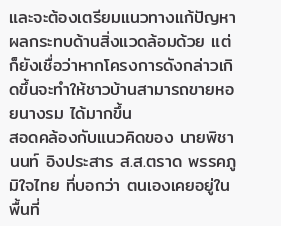และจะต้องเตรียมแนวทางแก้ปัญหาผลกระทบด้านสิ่งแวดล้อมด้วย แต่ก็ยังเชื่อว่าหากโครงการดังกล่าวเกิดขึ้นจะทำให้ชาวบ้านสามารถขายหอยนางรม ได้มากขึ้น
สอดคล้องกับแนวคิดของ นายพิชานนท์ อิงประสาร ส.ส.ตราด พรรคภูมิใจไทย ที่บอกว่า ตนเองเคยอยู่ในพื้นที่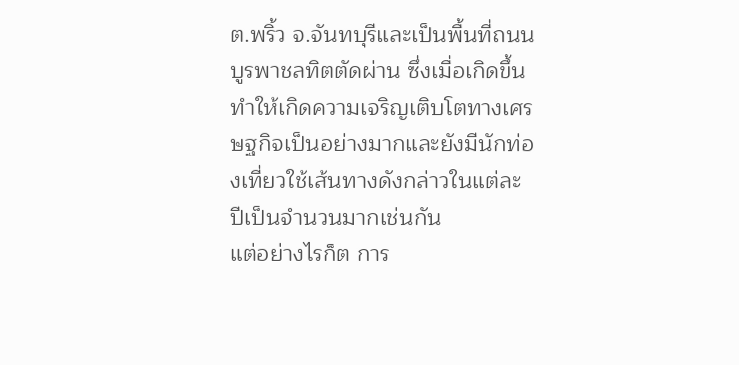ต.พริ้ว จ.จันทบุรีและเป็นพื้นที่ถนนบูรพาชลทิตตัดผ่าน ซึ่งเมื่อเกิดขึ้นทำให้เกิดความเจริญเติบโตทางเศรษฐกิจเป็นอย่างมากและยังมีนักท่องเที่ยวใช้เส้นทางดังกล่าวในแต่ละปีเป็นจำนวนมากเช่นกัน
แต่อย่างไรก็ต การ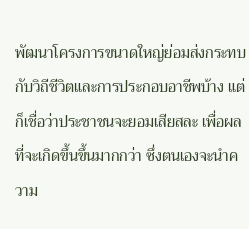พัฒนาโครงการขนาดใหญ่ย่อมส่งกระทบกับวิถีชีวิตและการประกอบอาชีพบ้าง แต่ก็เชื่อว่าประชาชนจะยอมเสียสละ เพื่อผลที่จะเกิดขึ้นขึ้นมากกว่า ซึ่งตนเองจะนำความ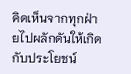คิดเห็นจากทุกฝ่ายไปผลักดันให้เกิดกับประโยชน์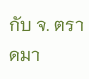กับ จ. ตราดมา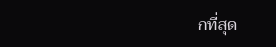กที่สุด